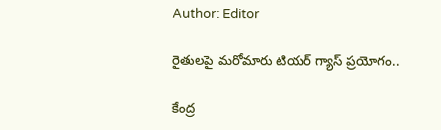Author: Editor

రైతులపై మరోమారు టియర్ గ్యాస్ ప్రయోగం..

కేంద్ర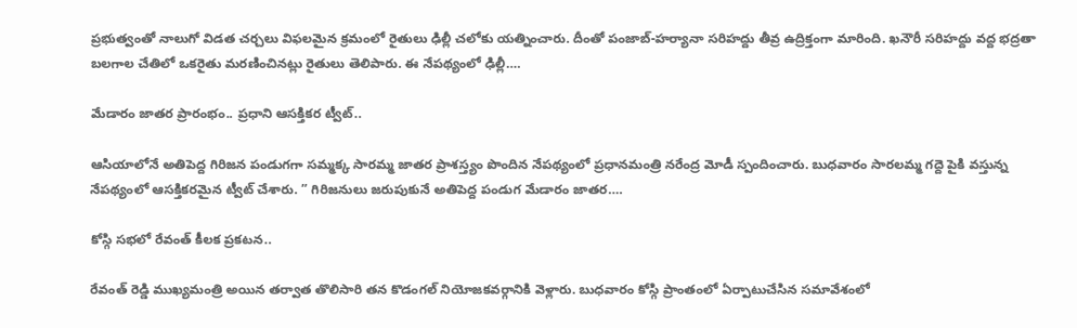ప్రభుత్వంతో నాలుగో విడత చర్చలు విఫలమైన క్రమంలో రైతులు ఢిల్లీ చలోకు యత్నించారు. దీంతో పంజాబ్-హర్యానా సరిహద్దు తీవ్ర ఉద్రిక్తంగా మారింది. ఖనౌరీ సరిహద్దు వద్ద భద్రతా బలగాల చేతిలో ఒకరైతు మరణించినట్లు రైతులు తెలిపారు. ఈ నేపథ్యంలో ఢిల్లీ….

మేడారం జాతర ప్రారంభం.. ప్రధాని ఆసక్తికర ట్వీట్..

ఆసియాలోనే అతిపెద్ద గిరిజన పండుగగా సమ్మక్క సారమ్మ జాతర ప్రాశస్త్యం పొందిన నేపథ్యంలో ప్రధానమంత్రి నరేంద్ర మోడీ స్పందించారు. బుధవారం సారలమ్మ గద్దె పైకి వస్తున్న నేపథ్యంలో ఆసక్తికరమైన ట్వీట్ చేశారు. ” గిరిజనులు జరుపుకునే అతిపెద్ద పండుగ మేడారం జాతర….

కోస్గి సభలో రేవంత్ కీలక ప్రకటన..

రేవంత్ రెడ్డి ముఖ్యమంత్రి అయిన తర్వాత తొలిసారి తన కొడంగల్ నియోజకవర్గానికి వెళ్లారు. బుధవారం కోస్గి ప్రాంతంలో ఏర్పాటుచేసిన సమావేశంలో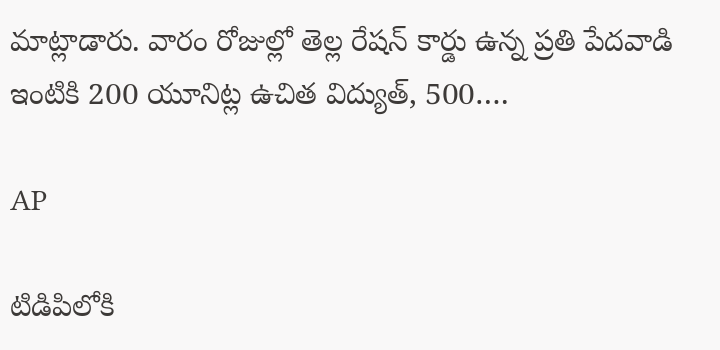మాట్లాడారు. వారం రోజుల్లో తెల్ల రేషన్ కార్డు ఉన్న ప్రతి పేదవాడి ఇంటికి 200 యూనిట్ల ఉచిత విద్యుత్, 500….

AP

టిడిపిలోకి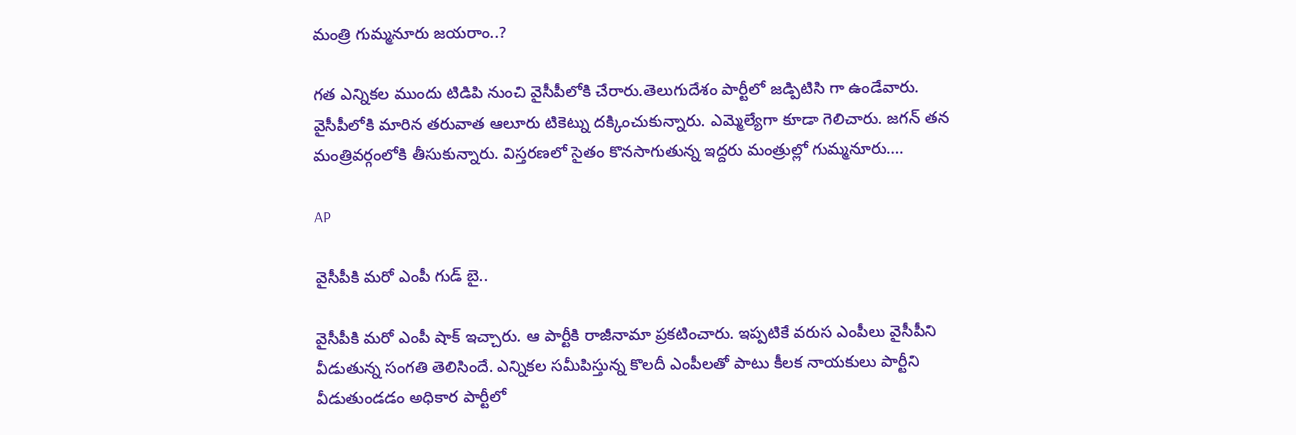మంత్రి గుమ్మనూరు జయరాం..?

గత ఎన్నికల ముందు టిడిపి నుంచి వైసీపీలోకి చేరారు.తెలుగుదేశం పార్టీలో జడ్పిటిసి గా ఉండేవారు. వైసీపీలోకి మారిన తరువాత ఆలూరు టికెట్ను దక్కించుకున్నారు. ఎమ్మెల్యేగా కూడా గెలిచారు. జగన్ తన మంత్రివర్గంలోకి తీసుకున్నారు. విస్తరణలో సైతం కొనసాగుతున్న ఇద్దరు మంత్రుల్లో గుమ్మనూరు….

AP

వైసీపీకి మరో ఎంపీ గుడ్ బై..

వైసీపీకి మరో ఎంపీ షాక్ ఇచ్చారు. ఆ పార్టీకి రాజీనామా ప్రకటించారు. ఇప్పటికే వరుస ఎంపీలు వైసీపీని వీడుతున్న సంగతి తెలిసిందే. ఎన్నికల సమీపిస్తున్న కొలదీ ఎంపీలతో పాటు కీలక నాయకులు పార్టీని వీడుతుండడం అధికార పార్టీలో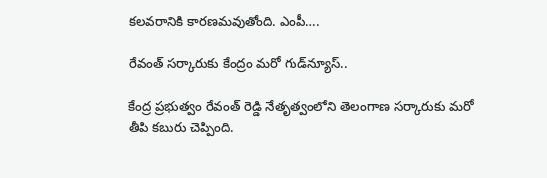కలవరానికి కారణమవుతోంది. ఎంపీ….

రేవంత్ సర్కారుకు కేంద్రం మరో గుడ్‌న్యూస్..

కేంద్ర ప్రభుత్వం రేవంత్ రెడ్డి నేతృత్వంలోని తెలంగాణ సర్కారుకు మరో తీపి కబురు చెప్పింది.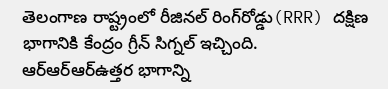తెలంగాణ రాష్ట్రంలో రీజినల్‌ రింగ్‌రోడ్డు(RRR) దక్షిణ భాగానికి కేంద్రం గ్రీన్ సిగ్నల్ ఇచ్చింది. ఆర్ఆర్ఆర్ఉత్తర భాగాన్ని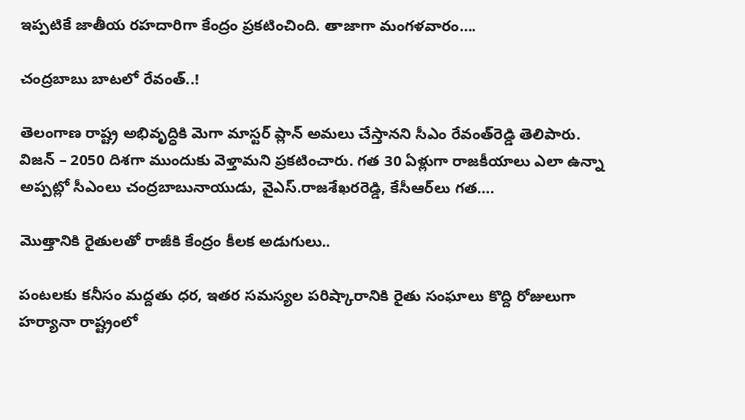ఇప్పటికే జాతీయ రహదారిగా కేంద్రం ప్రకటించింది. తాజాగా మంగళవారం….

చంద్రబాబు బాటలో రేవంత్‌..!

తెలంగాణ రాష్ట్ర అభివృద్ధికి మెగా మాస్టర్‌ ప్లాన్‌ అమలు చేస్తానని సీఎం రేవంత్‌రెడ్డి తెలిపారు. విజన్‌ – 2050 దిశగా ముందుకు వెళ్తామని ప్రకటించారు. గత 30 ఏళ్లుగా రాజకీయాలు ఎలా ఉన్నా అప్పట్లో సీఎంలు చంద్రబాబునాయుడు, వైఎస్‌.రాజశేఖరరెడ్డి, కేసీఆర్‌లు గత….

మొత్తానికి రైతులతో రాజీకి కేంద్రం కీలక అడుగులు..

పంటలకు కనీసం మద్దతు ధర, ఇతర సమస్యల పరిష్కారానికి రైతు సంఘాలు కొద్ది రోజులుగా హర్యానా రాష్ట్రంలో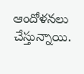ఆందోళనలు చేస్తున్నాయి.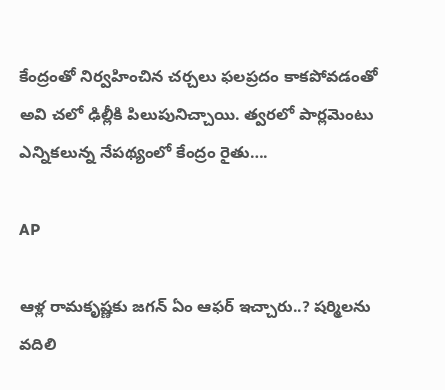కేంద్రంతో నిర్వహించిన చర్చలు ఫలప్రదం కాకపోవడంతో అవి చలో ఢిల్లీకి పిలుపునిచ్చాయి. త్వరలో పార్లమెంటు ఎన్నికలున్న నేపథ్యంలో కేంద్రం రైతు….

AP

ఆళ్ల రామకృష్ణకు జగన్ ఏం ఆఫర్ ఇచ్చారు..? షర్మిలను వదిలి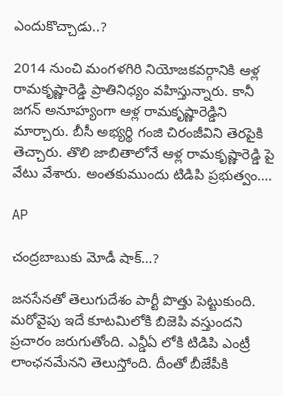ఎందుకొచ్చాడు..?

2014 నుంచి మంగళగిరి నియోజకవర్గానికి ఆళ్ల రామకృష్ణారెడ్డి ప్రాతినిధ్యం వహిస్తున్నారు. కానీ జగన్ అనూహ్యంగా ఆళ్ల రామకృష్ణారెడ్డిని మార్చారు. బీసీ అభ్యర్థి గంజి చిరంజీవిని తెరపైకి తెచ్చారు. తొలి జాబితాలోనే ఆళ్ల రామకృష్ణారెడ్డి పై వేటు వేశారు. అంతకుముందు టిడిపి ప్రభుత్వం….

AP

చంద్రబాబుకు మోడీ షాక్…?

జనసేనతో తెలుగుదేశం పార్టీ పొత్తు పెట్టుకుంది. మరోవైపు ఇదే కూటమిలోకి బిజెపి వస్తుందని ప్రచారం జరుగుతోంది. ఎన్డీఏ లోకి టిడిపి ఎంట్రీ లాంఛనమేనని తెలుస్తోంది. దీంతో బీజేపీకి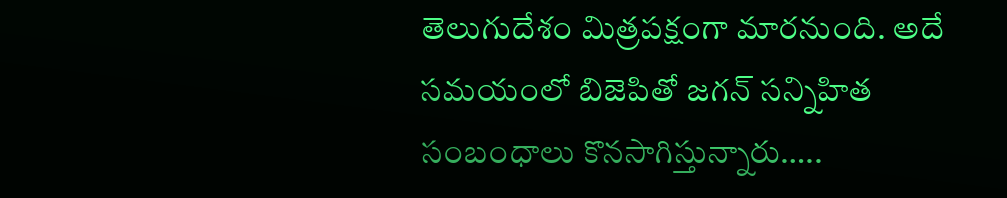తెలుగుదేశం మిత్రపక్షంగా మారనుంది. అదే సమయంలో బిజెపితో జగన్ సన్నిహిత సంబంధాలు కొనసాగిస్తున్నారు…..